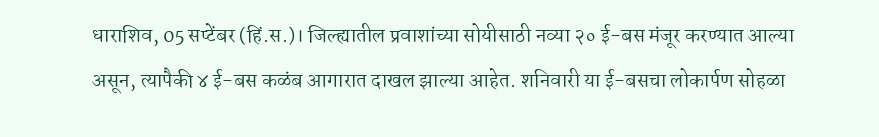धाराशिव, 05 सप्टेंबर (हिं.स.)। जिल्ह्यातील प्रवाशांच्या सोयीसाठी नव्या २० ई-बस मंजूर करण्यात आल्या असून, त्यापैकी ४ ई-बस कळंब आगारात दाखल झाल्या आहेत. शनिवारी या ई-बसचा लोकार्पण सोहळा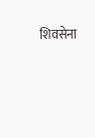शिवसेना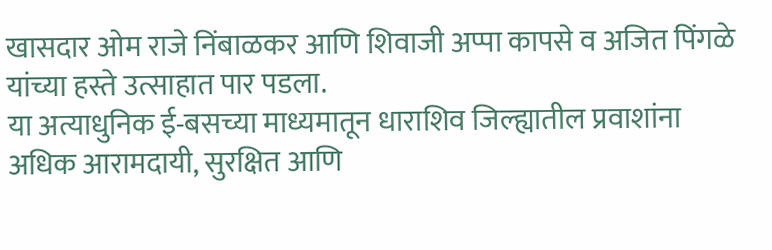खासदार ओम राजे निंबाळकर आणि शिवाजी अप्पा कापसे व अजित पिंगळे यांच्या हस्ते उत्साहात पार पडला.
या अत्याधुनिक ई-बसच्या माध्यमातून धाराशिव जिल्ह्यातील प्रवाशांना अधिक आरामदायी, सुरक्षित आणि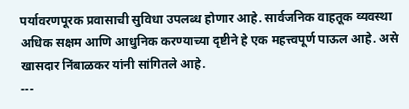पर्यावरणपूरक प्रवासाची सुविधा उपलब्ध होणार आहे. सार्वजनिक वाहतूक व्यवस्था अधिक सक्षम आणि आधुनिक करण्याच्या दृष्टीने हे एक महत्त्वपूर्ण पाऊल आहे. असे खासदार निंबाळकर यांनी सांगितले आहे.
---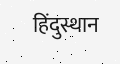हिंदुस्थान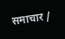समाचार /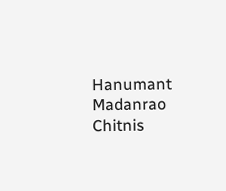Hanumant Madanrao Chitnis